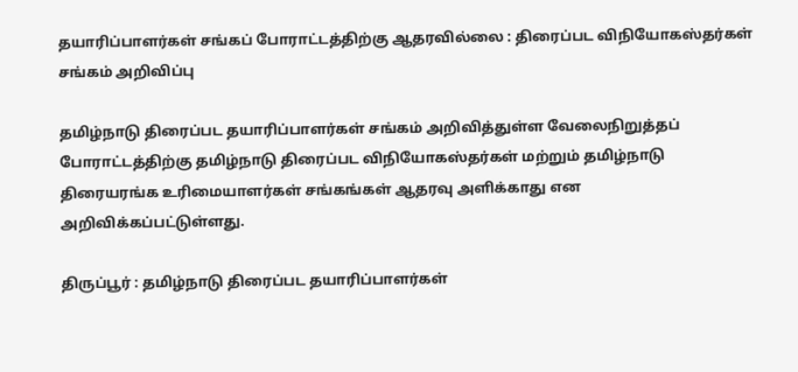தயாரிப்பாளர்கள் சங்கப் போராட்டத்திற்கு ஆதரவில்லை : திரைப்பட விநியோகஸ்தர்கள் சங்கம் அறிவிப்பு

தமிழ்நாடு திரைப்பட தயாரிப்பாளர்கள் சங்கம் அறிவித்துள்ள வேலைநிறுத்தப் போராட்டத்திற்கு தமிழ்நாடு திரைப்பட விநியோகஸ்தர்கள் மற்றும் தமிழ்நாடு திரையரங்க உரிமையாளர்கள் சங்கங்கள் ஆதரவு அளிக்காது என அறிவிக்கப்பட்டுள்ளது.

திருப்பூர் : தமிழ்நாடு திரைப்பட தயாரிப்பாளர்கள்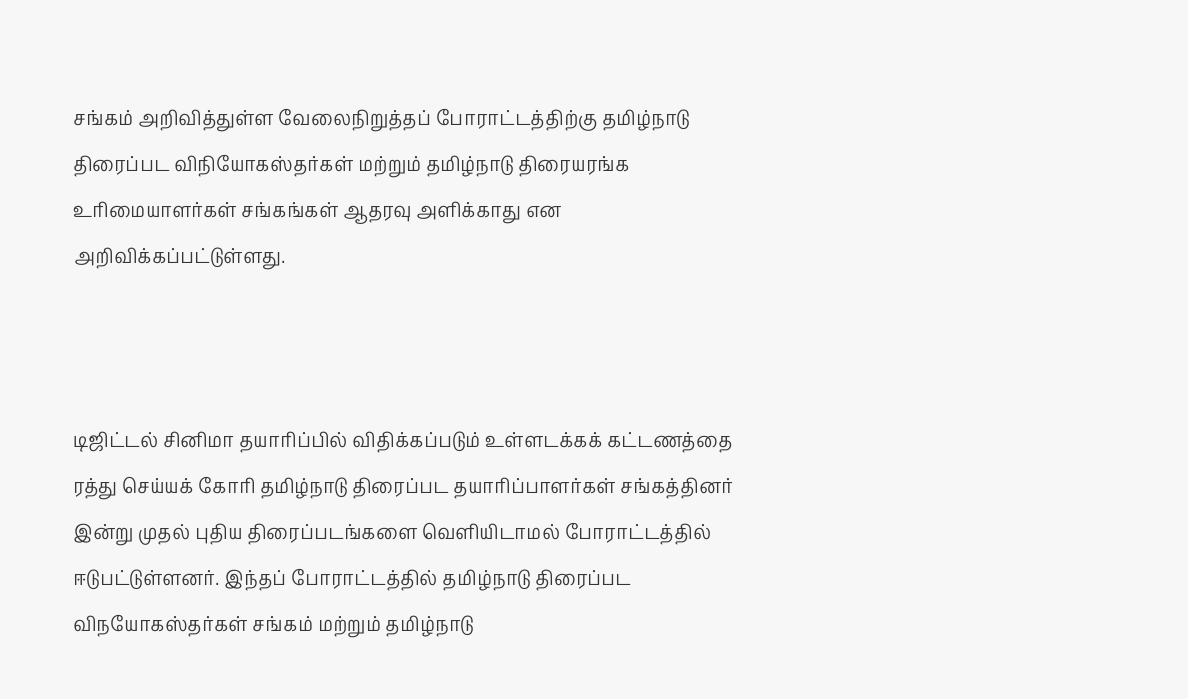சங்கம் அறிவித்துள்ள வேலைநிறுத்தப் போராட்டத்திற்கு தமிழ்நாடு திரைப்பட விநியோகஸ்தர்கள் மற்றும் தமிழ்நாடு திரையரங்க உரிமையாளர்கள் சங்கங்கள் ஆதரவு அளிக்காது என அறிவிக்கப்பட்டுள்ளது.



டிஜிட்டல் சினிமா தயாரிப்பில் விதிக்கப்படும் உள்ளடக்கக் கட்டணத்தை ரத்து செய்யக் கோரி தமிழ்நாடு திரைப்பட தயாரிப்பாளர்கள் சங்கத்தினர் இன்று முதல் புதிய திரைப்படங்களை வெளியிடாமல் போராட்டத்தில் ஈடுபட்டுள்ளனர். இந்தப் போராட்டத்தில் தமிழ்நாடு திரைப்பட விநயோகஸ்தர்கள் சங்கம் மற்றும் தமிழ்நாடு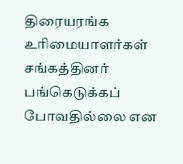திரையரங்க உரிமையாளர்கள் சங்கத்தினர் பங்கெடுக்கப் போவதில்லை என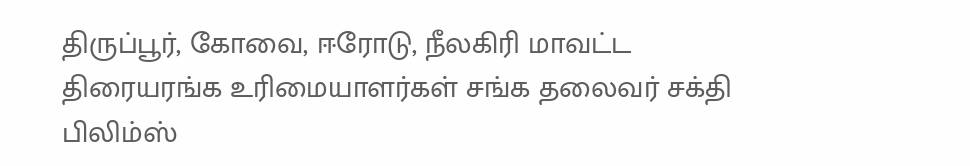திருப்பூர், கோவை, ஈரோடு, நீலகிரி மாவட்ட திரையரங்க உரிமையாளர்கள் சங்க தலைவர் சக்தி பிலிம்ஸ்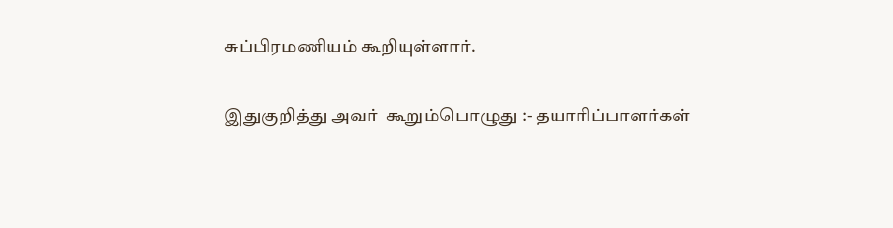சுப்பிரமணியம் கூறியுள்ளார்.

இதுகுறித்து அவர்  கூறும்பொழுது :- தயாரிப்பாளர்கள்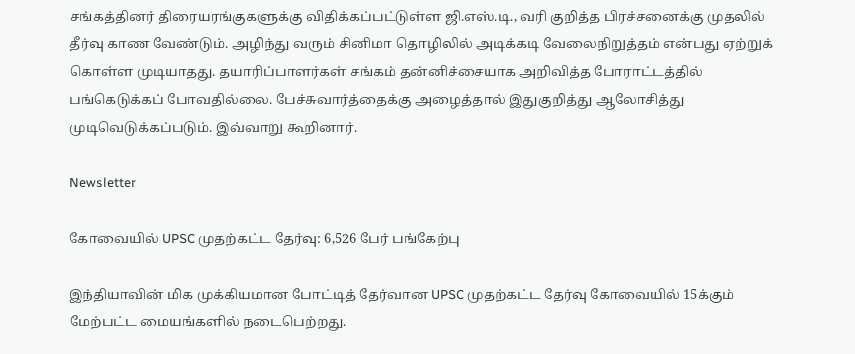சங்கத்தினர் திரையரங்குகளுக்கு விதிக்கப்பட்டுள்ள ஜி.எஸ்.டி., வரி குறித்த பிரச்சனைக்கு முதலில் தீர்வு காண வேண்டும். அழிந்து வரும் சினிமா தொழிலில் அடிக்கடி வேலைநிறுத்தம் என்பது ஏற்றுக் கொள்ள முடியாதது. தயாரிப்பாளர்கள் சங்கம் தன்னிச்சையாக அறிவித்த போராட்டத்தில் பங்கெடுக்கப் போவதில்லை. பேச்சுவார்த்தைக்கு அழைத்தால் இதுகுறித்து ஆலோசித்து முடிவெடுக்கப்படும். இவ்வாறு கூறினார்.

Newsletter

கோவையில் UPSC முதற்கட்ட தேர்வு: 6,526 பேர் பங்கேற்பு

இந்தியாவின் மிக முக்கியமான போட்டித் தேர்வான UPSC முதற்கட்ட தேர்வு கோவையில் 15க்கும் மேற்பட்ட மையங்களில் நடைபெற்றது.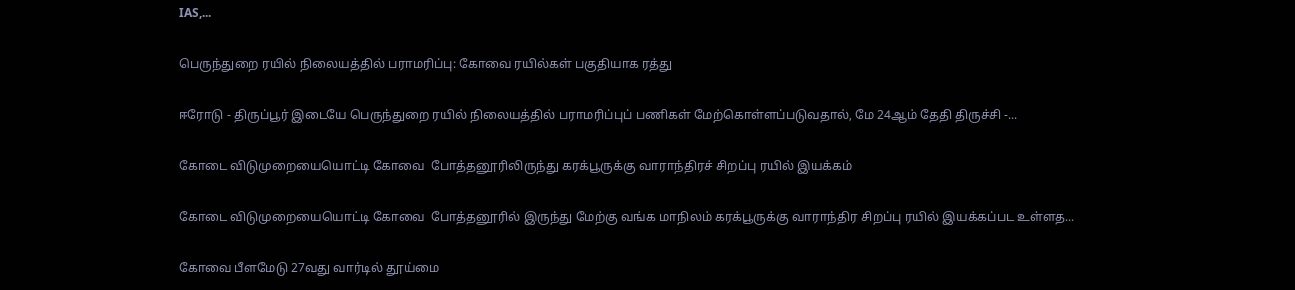IAS,...

பெருந்துறை ரயில் நிலையத்தில் பராமரிப்பு: கோவை ரயில்கள் பகுதியாக ரத்து

ஈரோடு - திருப்பூர் இடையே பெருந்துறை ரயில் நிலையத்தில் பராமரிப்புப் பணிகள் மேற்கொள்ளப்படுவதால், மே 24ஆம் தேதி திருச்சி -...

கோடை விடுமுறையையொட்டி கோவை  போத்தனூரிலிருந்து கரக்பூருக்கு வாராந்திரச் சிறப்பு ரயில் இயக்கம்

கோடை விடுமுறையையொட்டி கோவை  போத்தனூரில் இருந்து மேற்கு வங்க மாநிலம் கரக்பூருக்கு வாராந்திர சிறப்பு ரயில் இயக்கப்பட உள்ளத...

கோவை பீளமேடு 27வது வார்டில் தூய்மை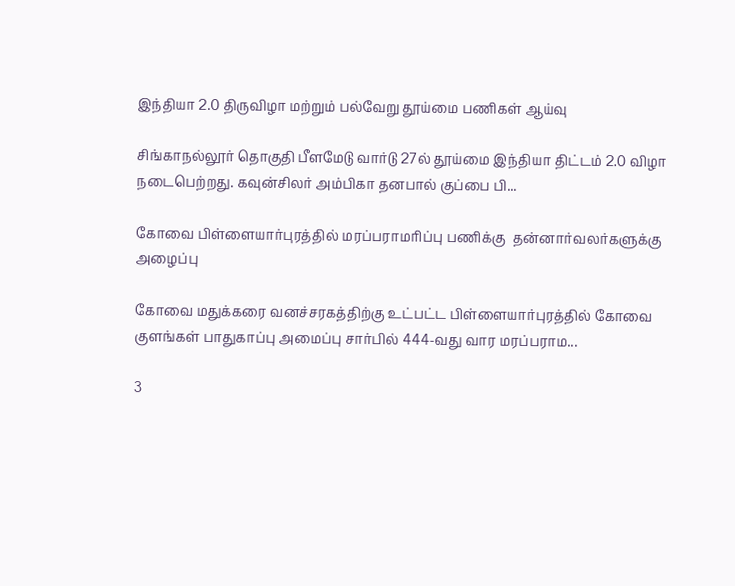இந்தியா 2.0 திருவிழா மற்றும் பல்வேறு தூய்மை பணிகள் ஆய்வு

சிங்காநல்லூர் தொகுதி பீளமேடு வார்டு 27ல் தூய்மை இந்தியா திட்டம் 2.0 விழா நடைபெற்றது. கவுன்சிலர் அம்பிகா தனபால் குப்பை பி...

கோவை பிள்ளையார்புரத்தில் மரப்பராமரிப்பு பணிக்கு  தன்னார்வலர்களுக்கு அழைப்பு

கோவை மதுக்கரை வனச்சரகத்திற்கு உட்பட்ட பிள்ளையார்புரத்தில் கோவை குளங்கள் பாதுகாப்பு அமைப்பு சார்பில் 444-வது வார மரப்பராம...

3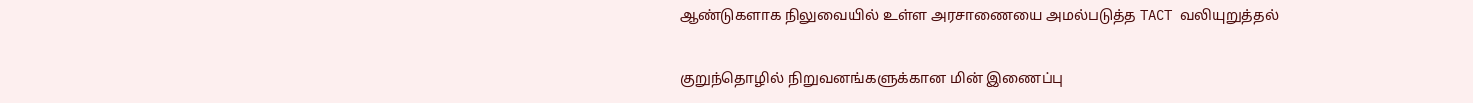ஆண்டுகளாக நிலுவையில் உள்ள அரசாணையை அமல்படுத்த TACT வலியுறுத்தல்

குறுந்தொழில் நிறுவனங்களுக்கான மின் இணைப்பு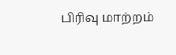பிரிவு மாற்றம்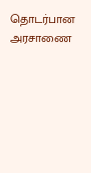தொடர்பான அரசாணை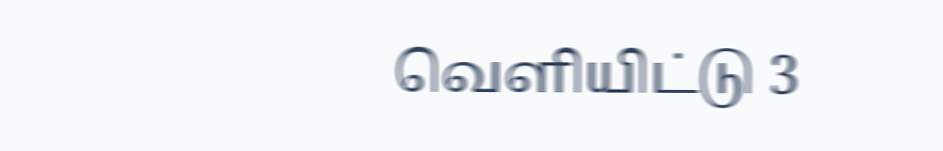வெளியிட்டு 3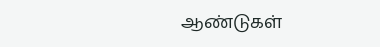ஆண்டுகள்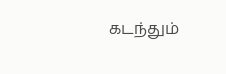கடந்தும்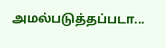அமல்படுத்தப்படா...